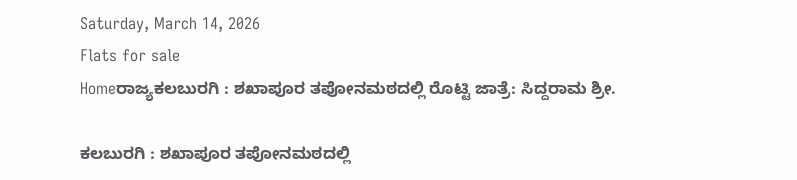Saturday, March 14, 2026
Flats for sale
Homeರಾಜ್ಯಕಲಬುರಗಿ : ಶಖಾಪೂರ ತಪೋನಮಠದಲ್ಲಿ ರೊಟ್ಟಿ ಜಾತ್ರೆ: ಸಿದ್ದರಾಮ ಶ್ರೀ.

ಕಲಬುರಗಿ : ಶಖಾಪೂರ ತಪೋನಮಠದಲ್ಲಿ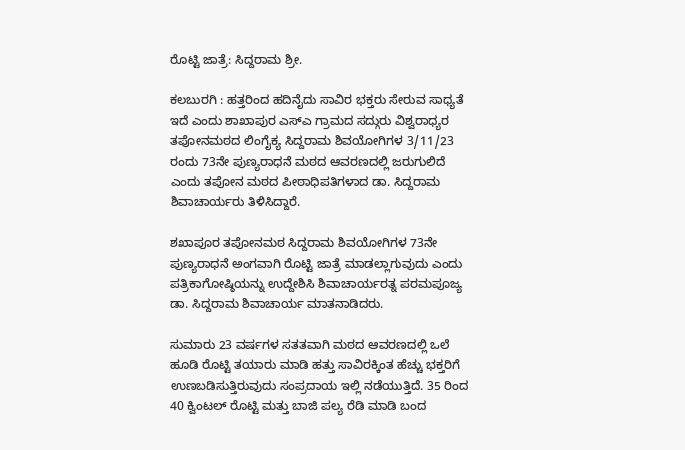ರೊಟ್ಟಿ ಜಾತ್ರೆ: ಸಿದ್ದರಾಮ ಶ್ರೀ.

ಕಲಬುರಗಿ : ಹತ್ತರಿಂದ ಹದಿನೈದು ಸಾವಿರ ಭಕ್ತರು ಸೇರುವ ಸಾಧ್ಯತೆ ಇದೆ ಎಂದು ಶಾಖಾಪುರ ಎಸ್ಎ ಗ್ರಾಮದ ಸದ್ಗುರು ವಿಶ್ವರಾಧ್ಯರ ತಪೋನಮಠದ ಲಿಂಗೈಕ್ಯ ಸಿದ್ದರಾಮ ಶಿವಯೋಗಿಗಳ 3/11/23 ರಂದು 73ನೇ ಪುಣ್ಯರಾಧನೆ ಮಠದ ಆವರಣದಲ್ಲಿ ಜರುಗುಲಿದೆ ಎಂದು ತಪೋನ ಮಠದ ಪೀಠಾಧಿಪತಿಗಳಾದ ಡಾ. ಸಿದ್ದರಾಮ ಶಿವಾಚಾರ್ಯರು ತಿಳಿಸಿದ್ದಾರೆ.

ಶಖಾಪೂರ ತಪೋನಮಠ ಸಿದ್ದರಾಮ ಶಿವಯೋಗಿಗಳ 73ನೇ ಪುಣ್ಯರಾಧನೆ ಅಂಗವಾಗಿ ರೊಟ್ಟಿ ಜಾತ್ರೆ ಮಾಡಲ್ಲಾಗುವುದು ಎಂದು ಪತ್ರಿಕಾಗೋಷ್ಠಿಯನ್ನು ಉದ್ದೇಶಿಸಿ ಶಿವಾಚಾರ್ಯರತ್ನ ಪರಮಪೂಜ್ಯ ಡಾ. ಸಿದ್ದರಾಮ ಶಿವಾಚಾರ್ಯ ಮಾತನಾಡಿದರು.

ಸುಮಾರು 23 ವರ್ಷಗಳ ಸತತವಾಗಿ ಮಠದ ಆವರಣದಲ್ಲಿ ಒಲೆ ಹೂಡಿ ರೊಟ್ಟಿ ತಯಾರು ಮಾಡಿ ಹತ್ತು ಸಾವಿರಕ್ಕಿಂತ ಹೆಚ್ಚು ಭಕ್ತರಿಗೆ ಉಣಬಡಿಸುತ್ತಿರುವುದು ಸಂಪ್ರದಾಯ ಇಲ್ಲಿ ನಡೆಯುತ್ತಿದೆ. 35 ರಿಂದ 40 ಕ್ವಿಂಟಲ್ ರೊಟ್ಟಿ ಮತ್ತು ಬಾಜಿ ಪಲ್ಯ ರೆಡಿ ಮಾಡಿ ಬಂದ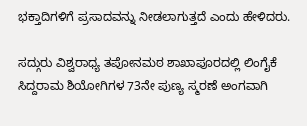ಭಕ್ತಾದಿಗಳಿಗೆ ಪ್ರಸಾದವನ್ನು ನೀಡಲಾಗುತ್ತದೆ ಎಂದು ಹೇಳಿದರು.

ಸದ್ಗುರು ವಿಶ್ವರಾಧ್ಯ ತಪೋನಮಠ ಶಾಖಾಪೂರದಲ್ಲಿ ಲಿಂಗೈಕೆ ಸಿದ್ದರಾಮ ಶಿಯೋಗಿಗಳ 73ನೇ ಪುಣ್ಯ ಸ್ಮರಣೆ ಅಂಗವಾಗಿ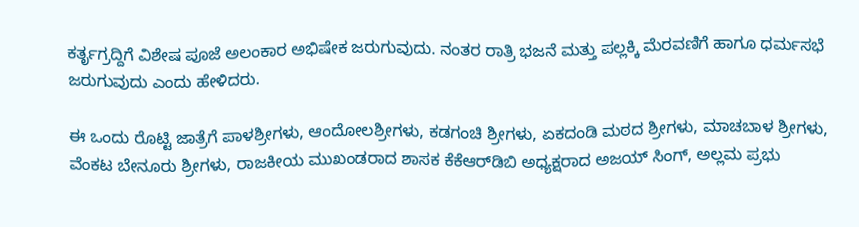ಕರ್ತೃಗ್ರದ್ದಿಗೆ ವಿಶೇಷ ಪೂಜೆ ಅಲಂಕಾರ ಅಭಿಷೇಕ ಜರುಗುವುದು. ನಂತರ ರಾತ್ರಿ ಭಜನೆ ಮತ್ತು ಪಲ್ಲಕ್ಕಿ ಮೆರವಣಿಗೆ ಹಾಗೂ ಧರ್ಮಸಭೆ ಜರುಗುವುದು ಎಂದು ಹೇಳಿದರು.

ಈ ಒಂದು ರೊಟ್ಟಿ ಜಾತ್ರೆಗೆ ಪಾಳಶ್ರೀಗಳು, ಆಂದೋಲಶ್ರೀಗಳು, ಕಡಗಂಚಿ ಶ್ರೀಗಳು, ಏಕದಂಡಿ ಮಠದ ಶ್ರೀಗಳು, ಮಾಚಬಾಳ ಶ್ರೀಗಳು, ವೆಂಕಟ ಬೇನೂರು ಶ್ರೀಗಳು, ರಾಜಕೀಯ ಮುಖಂಡರಾದ ಶಾಸಕ ಕೆಕೆಆರ್‌ಡಿಬಿ ಅಧ್ಯಕ್ಷರಾದ ಅಜಯ್ ಸಿಂಗ್, ಅಲ್ಲಮ ಪ್ರಭು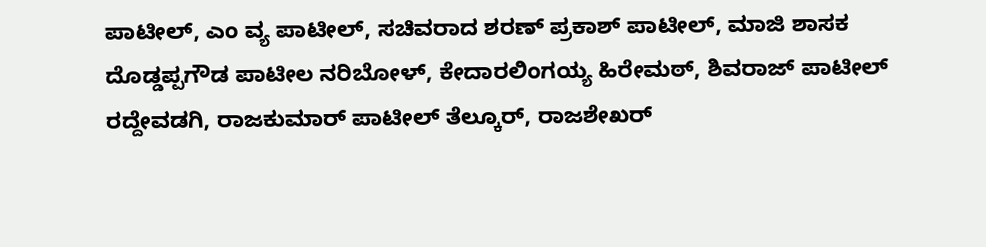ಪಾಟೀಲ್, ಎಂ ವ್ಯ ಪಾಟೀಲ್, ಸಚಿವರಾದ ಶರಣ್ ಪ್ರಕಾಶ್ ಪಾಟೀಲ್, ಮಾಜಿ ಶಾಸಕ ದೊಡ್ಡಪ್ಪಗೌಡ ಪಾಟೀಲ ನರಿಬೋಳ್, ಕೇದಾರಲಿಂಗಯ್ಯ ಹಿರೇಮಠ್, ಶಿವರಾಜ್ ಪಾಟೀಲ್ ರದ್ದೇವಡಗಿ, ರಾಜಕುಮಾರ್ ಪಾಟೀಲ್ ತೆಲ್ಕೂರ್, ರಾಜಶೇಖರ್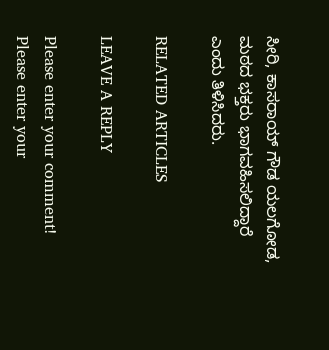ಸೀರಿ, ಕಾಸರಾಯ್ ಗೌಡ ಯಲಗೋಡ, ಮಠದ ಭಕ್ತರು ಭಾಗವಹಿಸಲಿದ್ದಾರೆ ಎಂದು ತಿಳಿಸಿದರು.

RELATED ARTICLES

LEAVE A REPLY

Please enter your comment!
Please enter your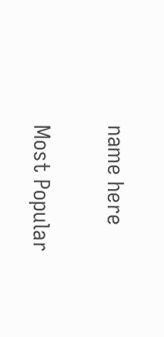name here

Most Popular